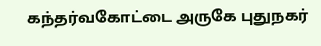கந்தர்வகோட்டை அருகே புதுநகர்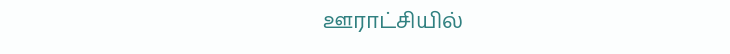ஊராட்சியில்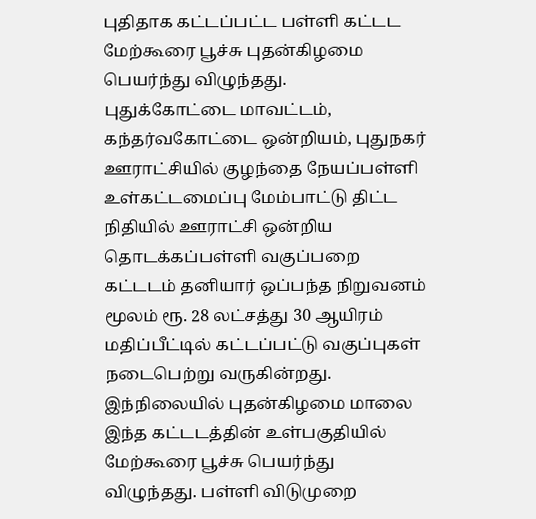புதிதாக கட்டப்பட்ட பள்ளி கட்டட மேற்கூரை பூச்சு புதன்கிழமை பெயர்ந்து விழுந்தது.
புதுக்கோட்டை மாவட்டம், கந்தர்வகோட்டை ஒன்றியம், புதுநகர் ஊராட்சியில் குழந்தை நேயப்பள்ளி உள்கட்டமைப்பு மேம்பாட்டு திட்ட நிதியில் ஊராட்சி ஒன்றிய தொடக்கப்பள்ளி வகுப்பறை கட்டடம் தனியார் ஒப்பந்த நிறுவனம் மூலம் ரூ. 28 லட்சத்து 30 ஆயிரம் மதிப்பீட்டில் கட்டப்பட்டு வகுப்புகள் நடைபெற்று வருகின்றது.
இந்நிலையில் புதன்கிழமை மாலை இந்த கட்டடத்தின் உள்பகுதியில் மேற்கூரை பூச்சு பெயர்ந்து விழுந்தது. பள்ளி விடுமுறை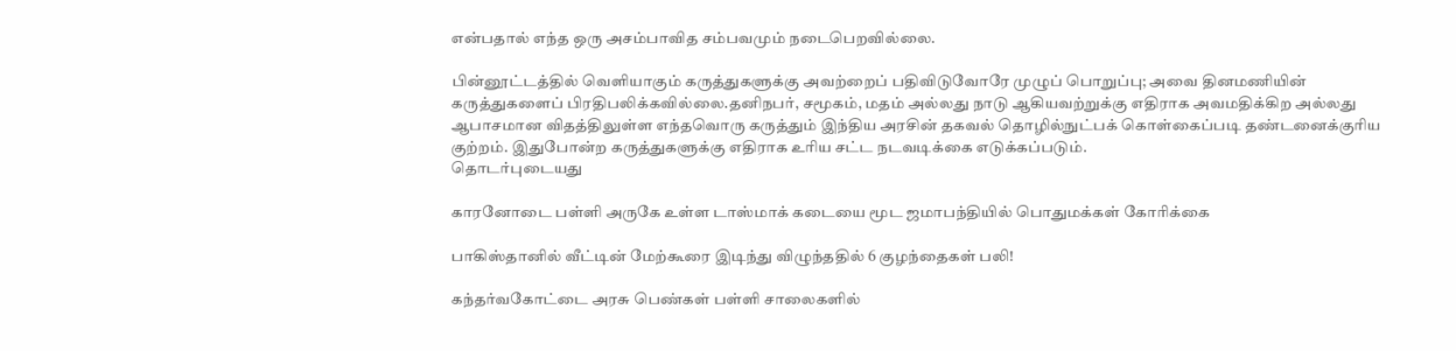என்பதால் எந்த ஒரு அசம்பாவித சம்பவமும் நடைபெறவில்லை.

பின்னூட்டத்தில் வெளியாகும் கருத்துகளுக்கு அவற்றைப் பதிவிடுவோரே முழுப் பொறுப்பு; அவை தினமணியின் கருத்துகளைப் பிரதிபலிக்கவில்லை.தனிநபர், சமூகம், மதம் அல்லது நாடு ஆகியவற்றுக்கு எதிராக அவமதிக்கிற அல்லது ஆபாசமான விதத்திலுள்ள எந்தவொரு கருத்தும் இந்திய அரசின் தகவல் தொழில்நுட்பக் கொள்கைப்படி தண்டனைக்குரிய குற்றம். இதுபோன்ற கருத்துகளுக்கு எதிராக உரிய சட்ட நடவடிக்கை எடுக்கப்படும்.
தொடர்புடையது

காரனோடை பள்ளி அருகே உள்ள டாஸ்மாக் கடையை மூட ஜமாபந்தியில் பொதுமக்கள் கோரிக்கை

பாகிஸ்தானில் வீட்டின் மேற்கூரை இடிந்து விழுந்ததில் 6 குழந்தைகள் பலி!

கந்தர்வகோட்டை அரசு பெண்கள் பள்ளி சாலைகளில்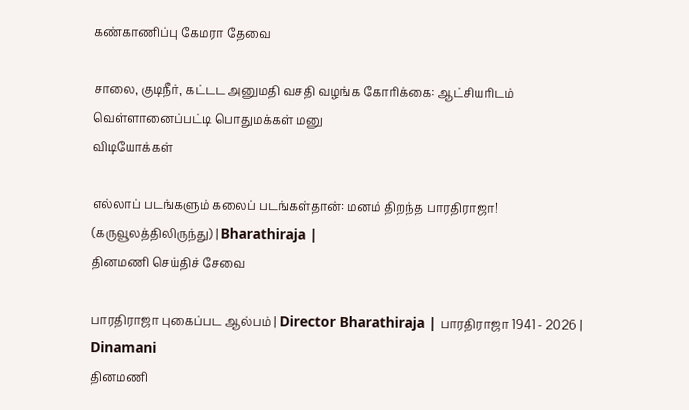கண்காணிப்பு கேமரா தேவை

சாலை, குடிநீர், கட்டட அனுமதி வசதி வழங்க கோரிக்கை: ஆட்சியரிடம் வெள்ளானைப்பட்டி பொதுமக்கள் மனு
விடியோக்கள்

எல்லாப் படங்களும் கலைப் படங்கள்தான்: மனம் திறந்த பாரதிராஜா! (கருவூலத்திலிருந்து) | Bharathiraja |
தினமணி செய்திச் சேவை

பாரதிராஜா புகைப்பட ஆல்பம் | Director Bharathiraja | பாரதிராஜா 1941 - 2026 | Dinamani
தினமணி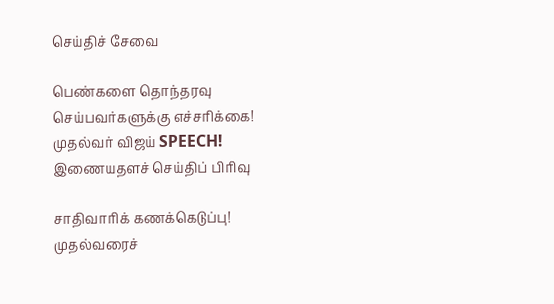செய்திச் சேவை

பெண்களை தொந்தரவு செய்பவர்களுக்கு எச்சரிக்கை! முதல்வர் விஜய் SPEECH!
இணையதளச் செய்திப் பிரிவு

சாதிவாரிக் கணக்கெடுப்பு! முதல்வரைச்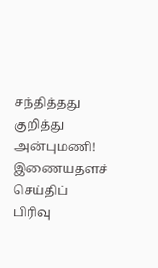சந்தித்தது குறித்து அன்புமணி!
இணையதளச் செய்திப் பிரிவு